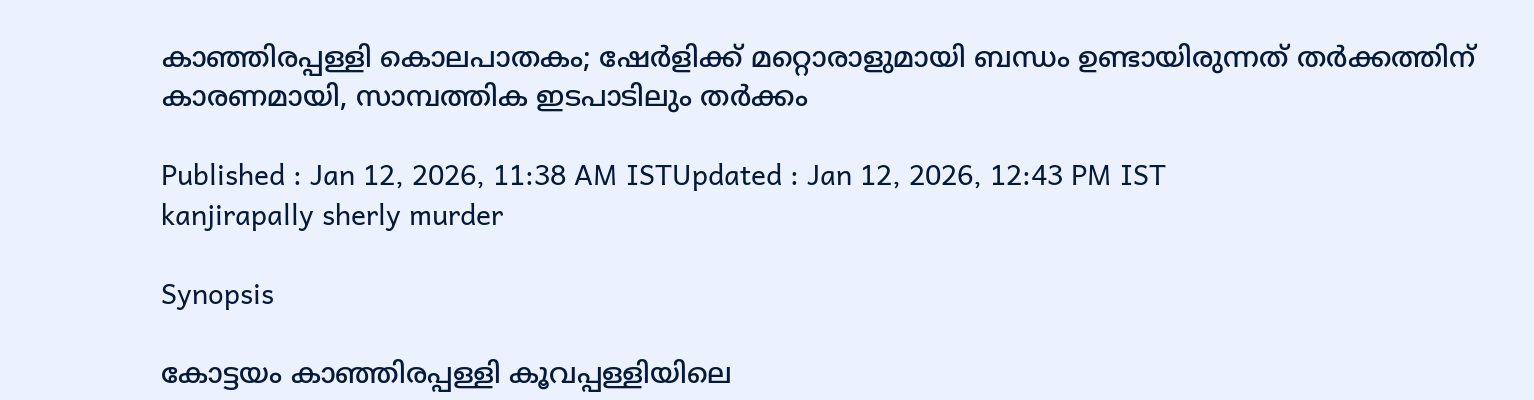കാഞ്ഞിരപ്പള്ളി കൊലപാതകം; ഷേര്‍ളിക്ക് മറ്റൊരാളുമായി ബന്ധം ഉണ്ടായിരുന്നത് തര്‍ക്കത്തിന് കാരണമായി, സാമ്പത്തിക ഇടപാടിലും തര്‍ക്കം

Published : Jan 12, 2026, 11:38 AM ISTUpdated : Jan 12, 2026, 12:43 PM IST
kanjirapally sherly murder

Synopsis

കോട്ടയം കാഞ്ഞിരപ്പള്ളി കൂവപ്പള്ളിയിലെ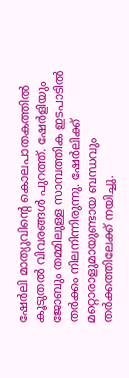ഷേര്‍ലി മാത്യുവിന്‍റെ കൊലപാതകത്തിൽ കൂടുതൽ വിവരങ്ങള്‍ പുറത്ത്. ഷേര്‍ളിയും ജോബും തമ്മിലുള്ള സാമ്പത്തിക ഇടപാടിൽ തര്‍ക്കം നിലനിന്നിരുന്നു. ഷേര്‍ലിക്ക് മറ്റൊരാളുമായുണ്ടായ ബന്ധവും തര്‍ക്കത്തിലേക്ക് നയിച്ചു.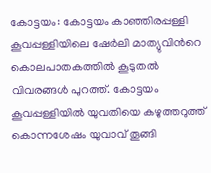കോട്ടയം: കോട്ടയം കാഞ്ഞിരപ്പള്ളി കൂവപ്പള്ളിയിലെ ഷേര്‍ലി മാത്യുവിന്‍റെ കൊലപാതകത്തിൽ കൂടുതൽ വിവരങ്ങള്‍ പുറത്ത്. കോട്ടയം കൂവപ്പള്ളിയിൽ യുവതിയെ കഴുത്തറുത്ത് കൊന്നശേഷം യുവാവ് തൂങ്ങി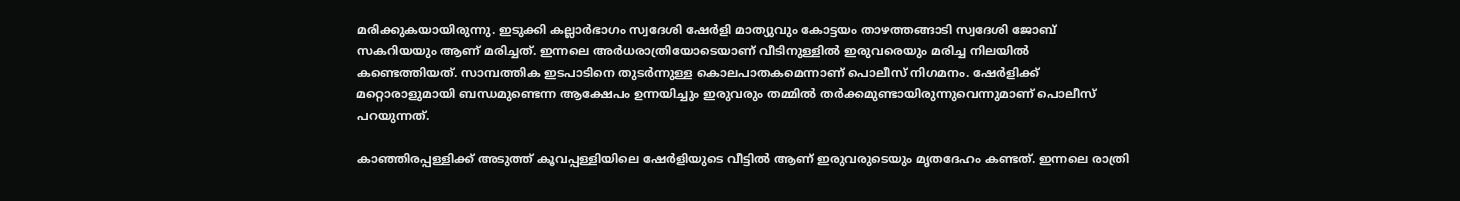മരിക്കുകയായിരുന്നു. ഇടുക്കി കല്ലാർഭാഗം സ്വദേശി ഷേർളി മാത്യുവും കോട്ടയം താഴത്തങ്ങാടി സ്വദേശി ജോബ് സകറിയയും ആണ് മരിച്ചത്. ഇന്നലെ അര്‍ധരാത്രിയോടെയാണ് വീടിനുള്ളിൽ ഇരുവരെയും മരിച്ച നിലയിൽ കണ്ടെത്തിയത്. സാമ്പത്തിക ഇടപാടിനെ തുടർന്നുള്ള കൊലപാതകമെന്നാണ് പൊലീസ് നിഗമനം. ഷേര്‍ളിക്ക് മറ്റൊരാളുമായി ബന്ധമുണ്ടെന്ന ആക്ഷേപം ഉന്നയിച്ചും ഇരുവരും തമ്മിൽ തര്‍ക്കമുണ്ടായിരുന്നുവെന്നുമാണ് പൊലീസ് പറയുന്നത്.

കാഞ്ഞിരപ്പള്ളിക്ക് അടുത്ത് കൂവപ്പള്ളിയിലെ ഷേർളിയുടെ വീട്ടിൽ ആണ് ഇരുവരുടെയും മൃതദേഹം കണ്ടത്. ഇന്നലെ രാത്രി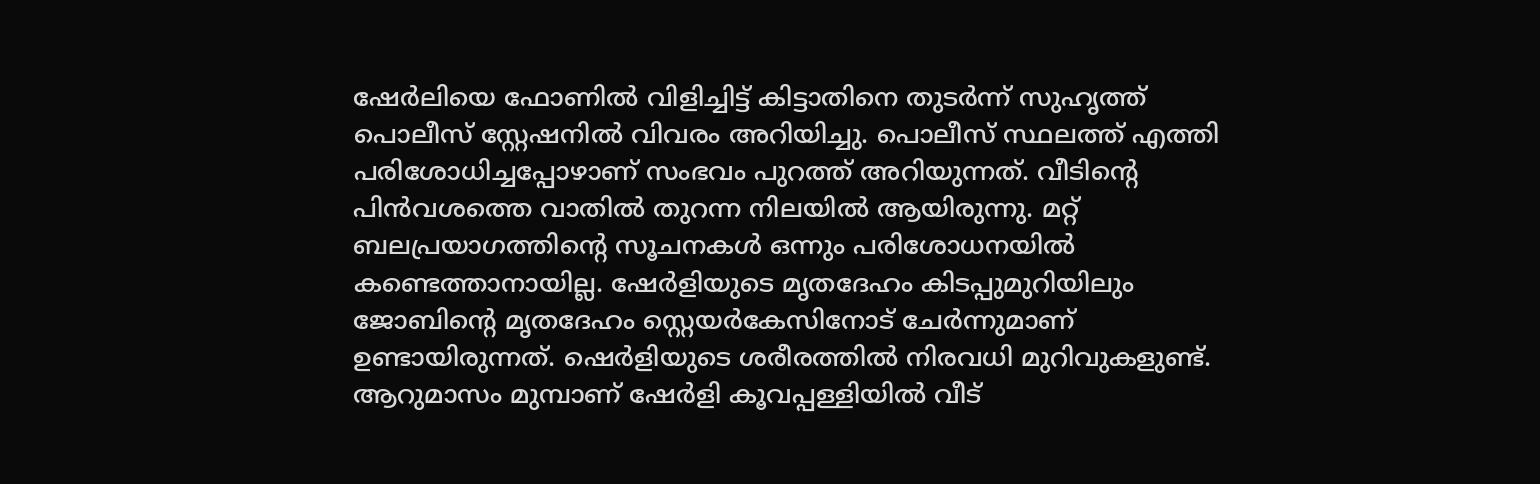ഷേർലിയെ ഫോണിൽ വിളിച്ചിട്ട് കിട്ടാതിനെ തുടർന്ന് സുഹൃത്ത് പൊലീസ് സ്റ്റേഷനിൽ വിവരം അറിയിച്ചു. പൊലീസ് സ്ഥലത്ത് എത്തി പരിശോധിച്ചപ്പോഴാണ് സംഭവം പുറത്ത് അറിയുന്നത്. വീടിന്‍റെ പിൻവശത്തെ വാതിൽ തുറന്ന നിലയിൽ ആയിരുന്നു. മറ്റ് ബലപ്രയാഗത്തിന്‍റെ സൂചനകൾ ഒന്നും പരിശോധനയിൽ കണ്ടെത്താനായില്ല. ഷേർളിയുടെ മൃതദേഹം കിടപ്പുമുറിയിലും ജോബിന്‍റെ മൃതദേഹം സ്റ്റെയർകേസിനോട് ചേർന്നുമാണ് ഉണ്ടായിരുന്നത്. ഷെർളിയുടെ ശരീരത്തിൽ നിരവധി മുറിവുകളുണ്ട്.  ആറുമാസം മുമ്പാണ് ഷേര്‍ളി കൂവപ്പള്ളിയിൽ വീട്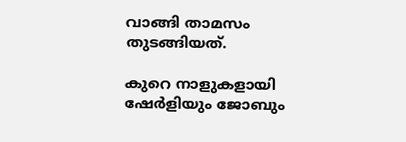വാങ്ങി താമസം തുടങ്ങിയത്.

കുറെ നാളുകളായി ഷേര്‍ളിയും ജോബും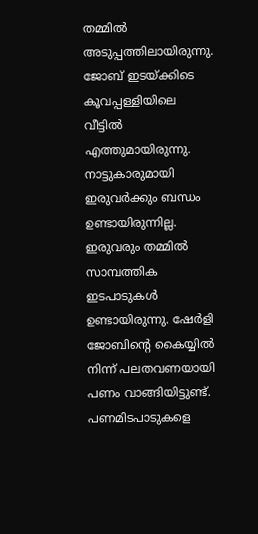തമ്മിൽ അടുപ്പത്തിലായിരുന്നു. ജോബ് ഇടയ്ക്കിടെ കൂവപ്പള്ളിയിലെ വീട്ടിൽ എത്തുമായിരുന്നു. നാട്ടുകാരുമായി ഇരുവർക്കും ബന്ധം ഉണ്ടായിരുന്നില്ല.  ഇരുവരും തമ്മിൽ സാമ്പത്തിക ഇടപാടുകൾ ഉണ്ടായിരുന്നു. ഷേർളി ജോബിന്‍റെ കൈയ്യിൽ നിന്ന് പലതവണയായി പണം വാങ്ങിയിട്ടുണ്ട്. പണമിടപാടുകളെ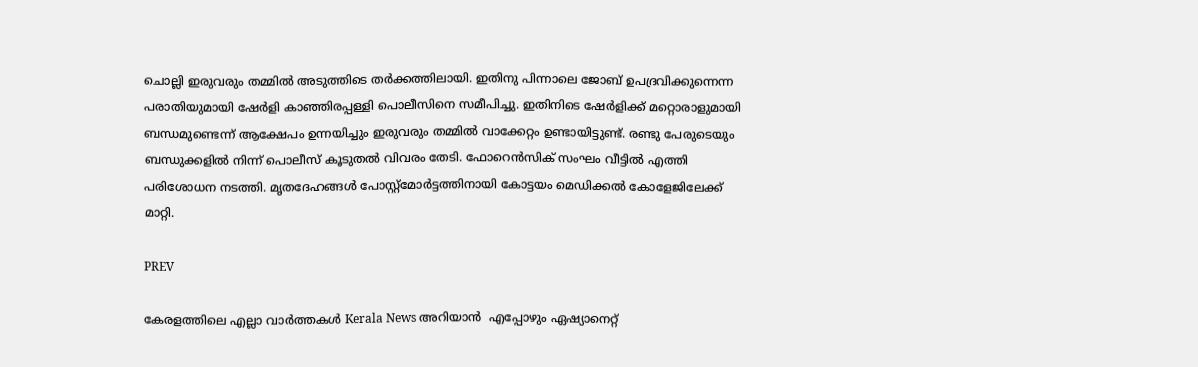ചൊല്ലി ഇരുവരും തമ്മിൽ അടുത്തിടെ തർക്കത്തിലായി. ഇതിനു പിന്നാലെ ജോബ് ഉപദ്രവിക്കുന്നെന്ന പരാതിയുമായി ഷേര്‍ളി കാഞ്ഞിരപ്പള്ളി പൊലീസിനെ സമീപിച്ചു. ഇതിനിടെ ഷേർളിക്ക് മറ്റൊരാളുമായി ബന്ധമുണ്ടെന്ന് ആക്ഷേപം ഉന്നയിച്ചും ഇരുവരും തമ്മിൽ വാക്കേറ്റം ഉണ്ടായിട്ടുണ്ട്. രണ്ടു പേരുടെയും ബന്ധുക്കളിൽ നിന്ന് പൊലീസ് കൂടുതൽ വിവരം തേടി. ഫോറെൻസിക് സംഘം വീട്ടിൽ എത്തി പരിശോധന നടത്തി. മൃതദേഹങ്ങള്‍ പോസ്റ്റ്‍മോര്‍ട്ടത്തിനായി കോട്ടയം മെഡിക്കൽ കോളേജിലേക്ക് മാറ്റി.

PREV

കേരളത്തിലെ എല്ലാ വാർത്തകൾ Kerala News അറിയാൻ  എപ്പോഴും ഏഷ്യാനെറ്റ്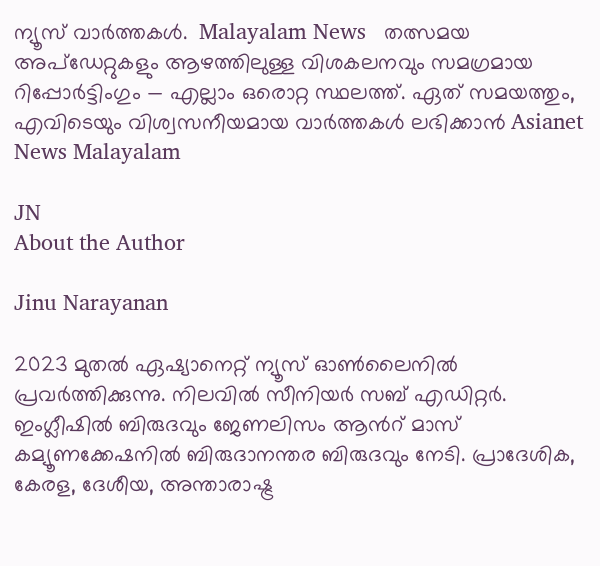ന്യൂസ് വാർത്തകൾ.  Malayalam News   തത്സമയ അപ്‌ഡേറ്റുകളും ആഴത്തിലുള്ള വിശകലനവും സമഗ്രമായ റിപ്പോർട്ടിംഗും — എല്ലാം ഒരൊറ്റ സ്ഥലത്ത്. ഏത് സമയത്തും, എവിടെയും വിശ്വസനീയമായ വാർത്തകൾ ലഭിക്കാൻ Asianet News Malayalam

JN
About the Author

Jinu Narayanan

2023 മുതൽ ഏഷ്യാനെറ്റ് ന്യൂസ് ഓണ്‍ലൈനിൽ പ്രവര്‍ത്തിക്കുന്നു. നിലവിൽ സീനിയര്‍ സബ് എഡിറ്റര്‍. ഇംഗ്ലീഷിൽ ബിരുദവും ജേണലിസം ആന്‍റ് മാസ് കമ്യൂണക്കേഷനിൽ ബിരുദാനന്തര ബിരുദവും നേടി. പ്രാദേശിക, കേരള, ദേശീയ, അന്താരാഷ്ട്ര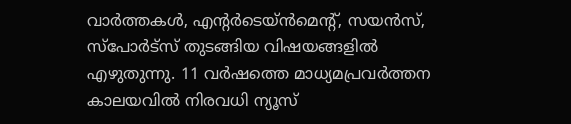വാര്‍ത്തകള്‍, എന്റർടെയ്ൻമെൻ്റ്, സയൻസ്, സ്പോര്‍ട്സ് തുടങ്ങിയ വിഷയങ്ങളിൽ എഴുതുന്നു. 11 വര്‍ഷത്തെ മാധ്യമപ്രവര്‍ത്തന കാലയവിൽ നിരവധി ന്യൂസ്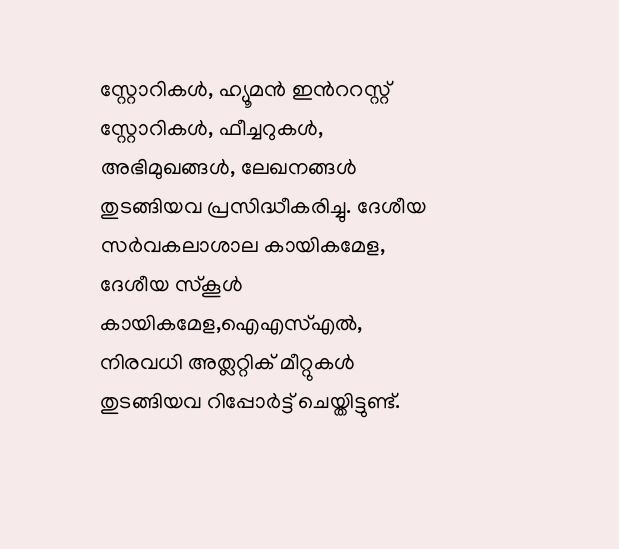സ്റ്റോറികള്‍, ഹ്യൂമൻ ഇന്‍ററസ്റ്റ് സ്റ്റോറികള്‍, ഫീച്ചറുകള്‍, അഭിമുഖങ്ങള്‍, ലേഖനങ്ങള്‍ തുടങ്ങിയവ പ്രസിദ്ധീകരിച്ചു. ദേശീയ സര്‍വകലാശാല കായികമേള, ദേശീയ സ്കൂള്‍ കായികമേള,ഐഎസ്എൽ, നിരവധി അത്ലറ്റിക് മീറ്റുകള്‍ തുടങ്ങിയവ റിപ്പോര്‍ട്ട് ചെയ്തിട്ടുണ്ട്.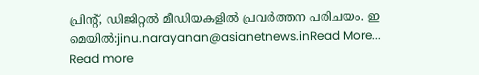പ്രിന്‍റ്, ഡിജിറ്റൽ മീഡിയകളിൽ പ്രവര്‍ത്തന പരിചയം. ഇ മെയിൽ:jinu.narayanan@asianetnews.inRead More...
Read more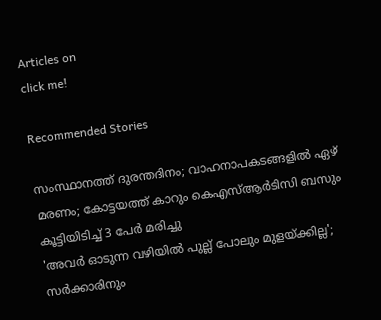Articles on
click me!

Recommended Stories

സംസ്ഥാനത്ത് ദുരന്തദിനം; വാഹനാപകടങ്ങളിൽ ഏഴ് മരണം; കോട്ടയത്ത് കാറും കെഎസ്ആർടിസി ബസും കൂട്ടിയിടിച്ച് 3 പേർ മരിച്ചു
'അവർ ഓടുന്ന വഴിയിൽ പുല്ല് പോലും മുളയ്ക്കില്ല'; സർക്കാരിനും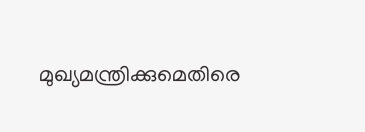മുഖ്യമന്ത്രിക്കുമെതിരെ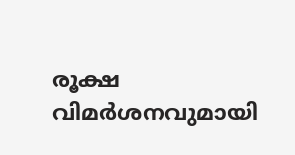രൂക്ഷ വിമർശനവുമായി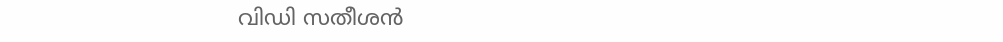വിഡി സതീശൻ